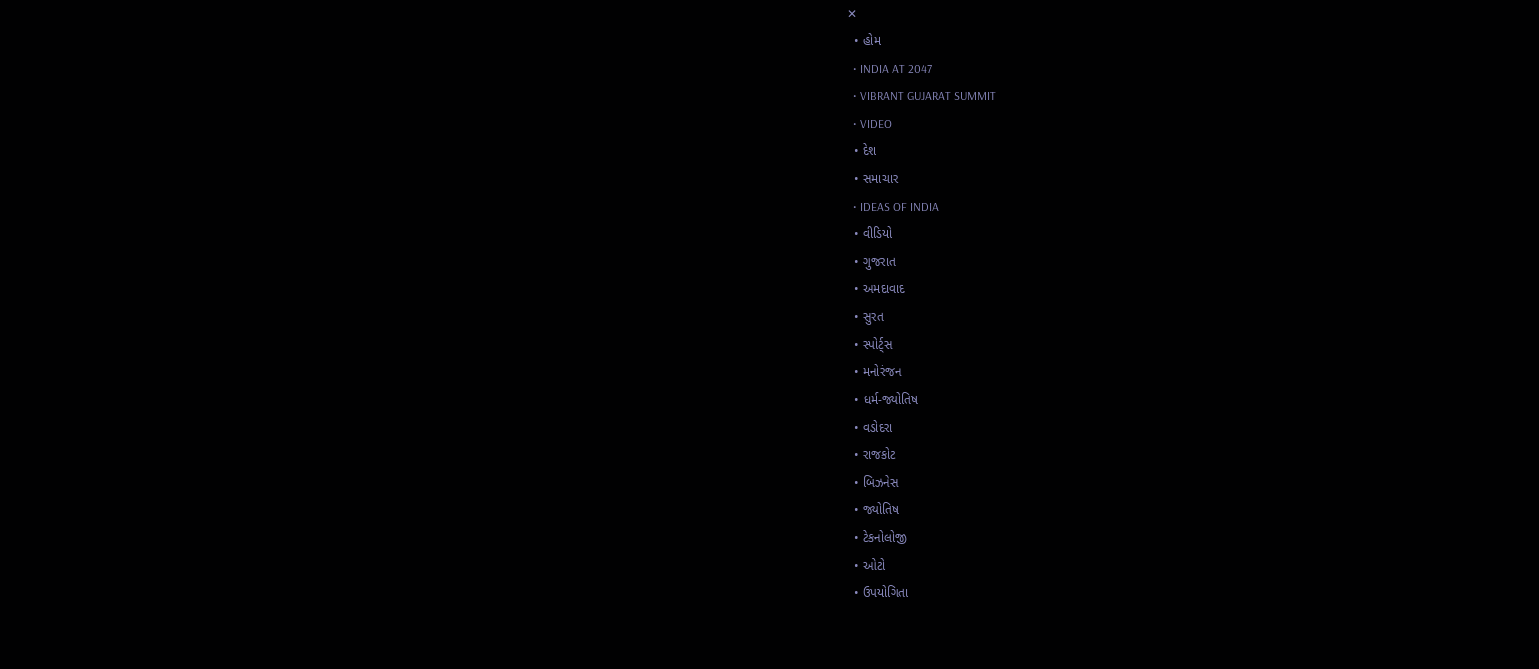✕
  • હોમ
  • INDIA AT 2047
  • VIBRANT GUJARAT SUMMIT
  • VIDEO
  • દેશ
  • સમાચાર
  • IDEAS OF INDIA
  • વીડિયો
  • ગુજરાત
  • અમદાવાદ
  • સુરત
  • સ્પોર્ટ્સ
  • મનોરંજન
  • ધર્મ-જ્યોતિષ
  • વડોદરા
  • રાજકોટ
  • બિઝનેસ
  • જ્યોતિષ
  • ટેકનોલોજી
  • ઓટો
  • ઉપયોગિતા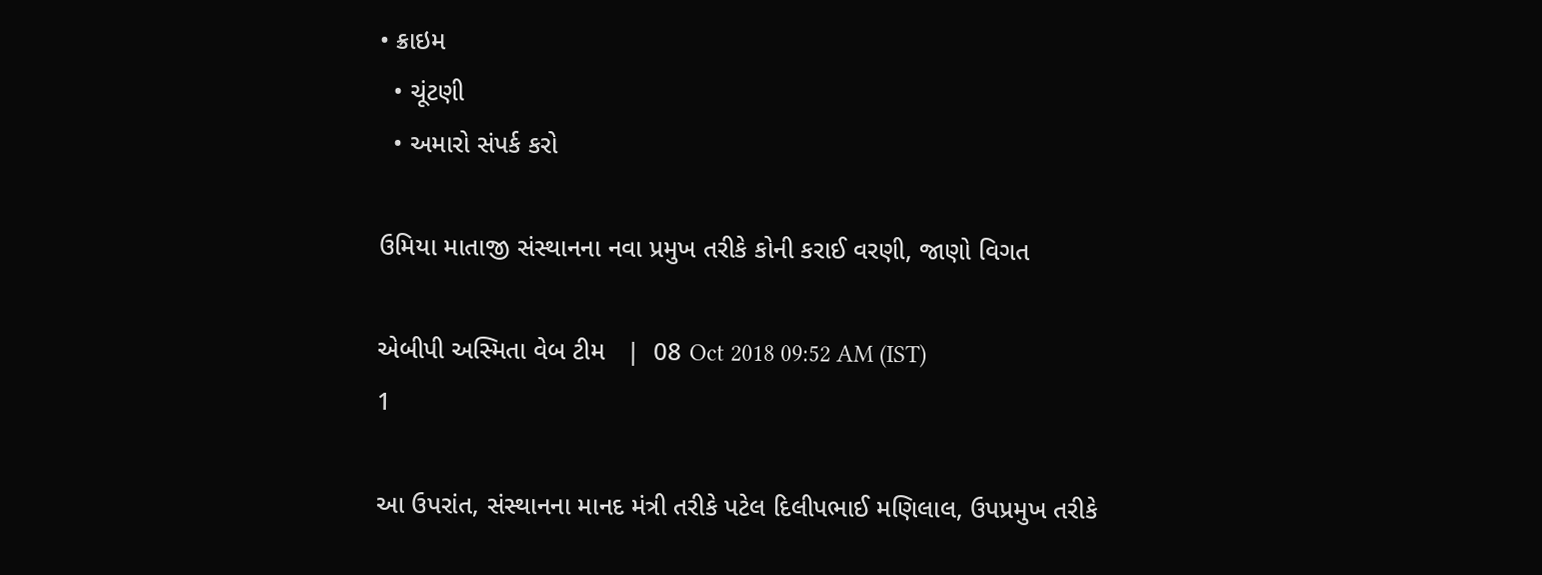• ક્રાઇમ
  • ચૂંટણી
  • અમારો સંપર્ક કરો

ઉમિયા માતાજી સંસ્થાનના નવા પ્રમુખ તરીકે કોની કરાઈ વરણી, જાણો વિગત

એબીપી અસ્મિતા વેબ ટીમ   |  08 Oct 2018 09:52 AM (IST)
1

આ ઉપરાંત, સંસ્થાનના માનદ મંત્રી તરીકે પટેલ દિલીપભાઈ મણિલાલ, ઉપપ્રમુખ તરીકે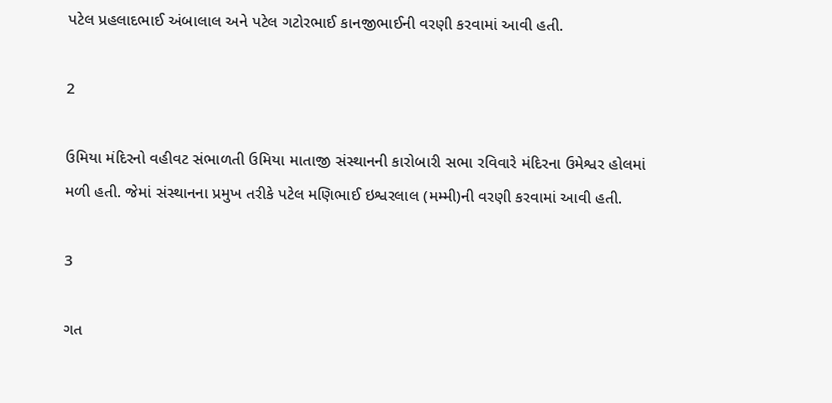પટેલ પ્રહલાદભાઈ અંબાલાલ અને પટેલ ગટોરભાઈ કાનજીભાઈની વરણી કરવામાં આવી હતી.

2

ઉમિયા મંદિરનો વહીવટ સંભાળતી ઉમિયા માતાજી સંસ્થાનની કારોબારી સભા રવિવારે મંદિરના ઉમેશ્વર હોલમાં મળી હતી. જેમાં સંસ્થાનના પ્રમુખ તરીકે પટેલ મણિભાઈ ઇશ્વરલાલ (મમ્મી)ની વરણી કરવામાં આવી હતી.

3

ગત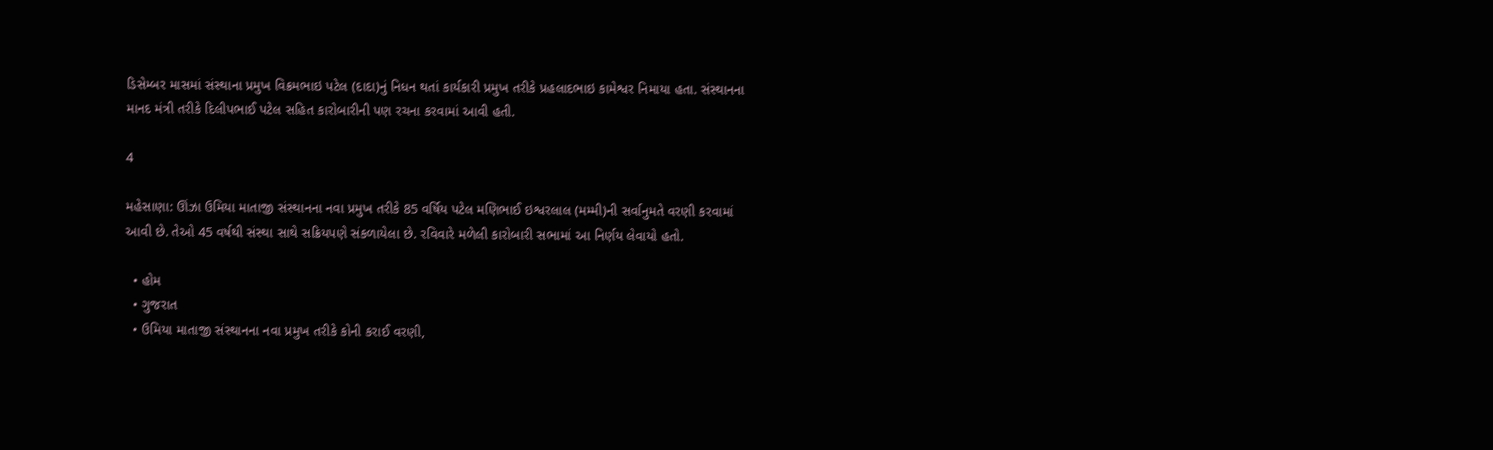ડિસેમ્બર માસમાં સંસ્થાના પ્રમુખ વિક્રમભાઇ પટેલ (દાદા)નું નિધન થતાં કાર્યકારી પ્રમુખ તરીકે પ્રહલાદભાઇ કામેશ્વર નિમાયા હતા. સંસ્થાનના માનદ મંત્રી તરીકે દિલીપભાઈ પટેલ સહિત કારોબારીની પણ રચના કરવામાં આવી હતી.

4

મહેસાણા: ઊંઝા ઉમિયા માતાજી સંસ્થાનના નવા પ્રમુખ તરીકે 85 વર્ષિય પટેલ મણિભાઈ ઇશ્વરલાલ (મમ્મી)ની સર્વાનુમતે વરણી કરવામાં આવી છે. તેઓ 45 વર્ષથી સંસ્થા સાથે સક્રિયપણે સંકળાયેલા છે. રવિવારે મળેલી કારોબારી સભામાં આ નિર્ણય લેવાયો હતો.

  • હોમ
  • ગુજરાત
  • ઉમિયા માતાજી સંસ્થાનના નવા પ્રમુખ તરીકે કોની કરાઈ વરણી,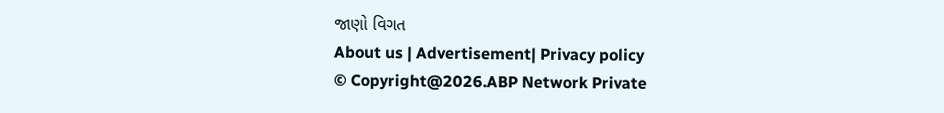જાણો વિગત
About us | Advertisement| Privacy policy
© Copyright@2026.ABP Network Private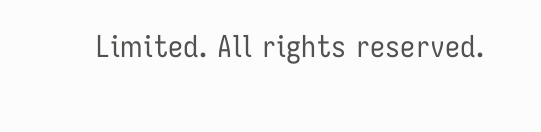Limited. All rights reserved.